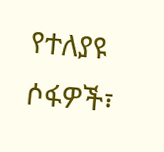የተለያዩ ሶፋዎች፣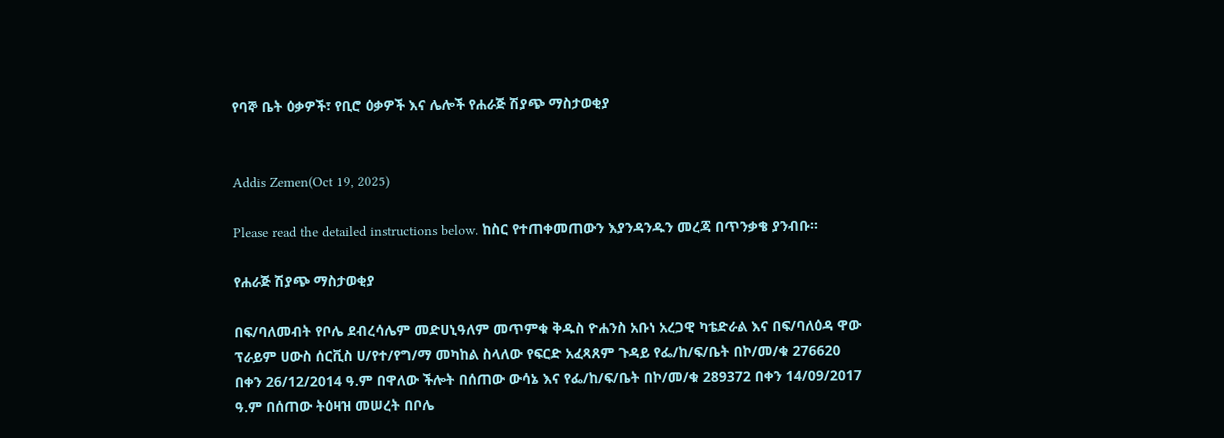የባኞ ቤት ዕቃዎች፣ የቢሮ ዕቃዎች እና ሌሎች የሐራጅ ሽያጭ ማስታወቂያ


Addis Zemen(Oct 19, 2025)

Please read the detailed instructions below. ከስር የተጠቀመጠውን እያንዳንዱን መረጃ በጥንቃቄ ያንብቡ።

የሐራጅ ሽያጭ ማስታወቂያ

በፍ/ባለመብት የቦሌ ደብረሳሌም መድሀኒዓለም መጥምቁ ቅዱስ ዮሐንስ አቡነ አረጋዊ ካቴድራል እና በፍ/ባለዕዳ ዋው ፕራይም ሀውስ ሰርቪስ ሀ/የተ/የግ/ማ መካከል ስላለው የፍርድ አፈጻጸም ጉዳይ የፌ/ከ/ፍ/ቤት በኮ/መ/ቁ 276620 በቀን 26/12/2014 ዓ.ም በዋለው ችሎት በሰጠው ውሳኔ እና የፌ/ከ/ፍ/ቤት በኮ/መ/ቁ 289372 በቀን 14/09/2017 ዓ.ም በሰጠው ትዕዛዝ መሠረት በቦሌ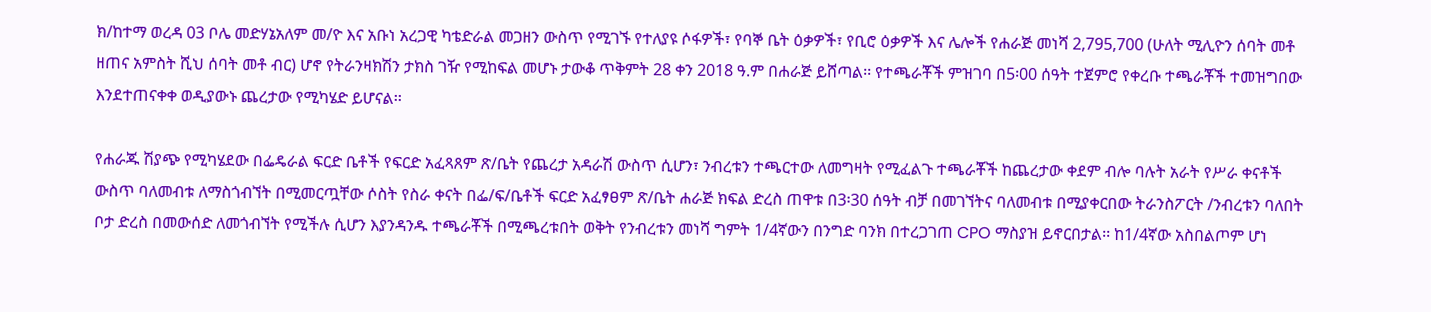ክ/ከተማ ወረዳ 03 ቦሌ መድሃኔአለም መ/ዮ እና አቡነ አረጋዊ ካቴድራል መጋዘን ውስጥ የሚገኙ የተለያዩ ሶፋዎች፣ የባኞ ቤት ዕቃዎች፣ የቢሮ ዕቃዎች እና ሌሎች የሐራጅ መነሻ 2,795,700 (ሁለት ሚሊዮን ሰባት መቶ ዘጠና አምስት ሺህ ሰባት መቶ ብር) ሆኖ የትራንዛክሽን ታክስ ገዥ የሚከፍል መሆኑ ታውቆ ጥቅምት 28 ቀን 2018 ዓ.ም በሐራጅ ይሸጣል፡፡ የተጫራቾች ምዝገባ በ5፡00 ሰዓት ተጀምሮ የቀረቡ ተጫራቾች ተመዝግበው እንደተጠናቀቀ ወዲያውኑ ጨረታው የሚካሄድ ይሆናል፡፡

የሐራጁ ሽያጭ የሚካሄደው በፌዴራል ፍርድ ቤቶች የፍርድ አፈጻጸም ጽ/ቤት የጨረታ አዳራሽ ውስጥ ሲሆን፣ ንብረቱን ተጫርተው ለመግዛት የሚፈልጉ ተጫራቾች ከጨረታው ቀደም ብሎ ባሉት አራት የሥራ ቀናቶች ውስጥ ባለመብቱ ለማስጎብኘት በሚመርጧቸው ሶስት የስራ ቀናት በፌ/ፍ/ቤቶች ፍርድ አፈፃፀም ጽ/ቤት ሐራጅ ክፍል ድረስ ጠዋቱ በ3፡30 ሰዓት ብቻ በመገኘትና ባለመብቱ በሚያቀርበው ትራንስፖርት /ንብረቱን ባለበት ቦታ ድረስ በመውሰድ ለመጎብኘት የሚችሉ ሲሆን እያንዳንዱ ተጫራቾች በሚጫረቱበት ወቅት የንብረቱን መነሻ ግምት 1/4ኛውን በንግድ ባንክ በተረጋገጠ CPO ማስያዝ ይኖርበታል፡፡ ከ1/4ኛው አስበልጦም ሆነ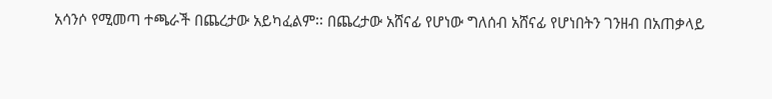አሳንሶ የሚመጣ ተጫራች በጨረታው አይካፈልም፡፡ በጨረታው አሸናፊ የሆነው ግለሰብ አሸናፊ የሆነበትን ገንዘብ በአጠቃላይ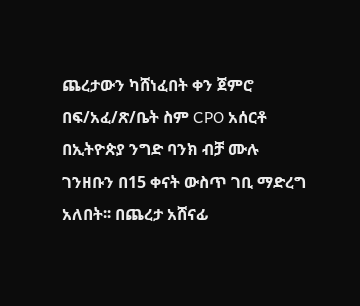ጨረታውን ካሸነፈበት ቀን ጀምሮ በፍ/አፈ/ጽ/ቤት ስም CPO አሰርቶ በኢትዮጵያ ንግድ ባንክ ብቻ ሙሉ ገንዘቡን በ15 ቀናት ውስጥ ገቢ ማድረግ አለበት፡፡ በጨረታ አሸናፊ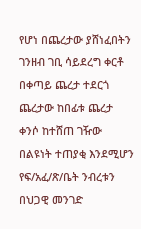የሆነ በጨረታው ያሸነፈበትን ገንዘብ ገቢ ሳይደረግ ቀርቶ በቀጣይ ጨረታ ተደርጎ ጨረታው ከበፊቱ ጨረታ ቀንሶ ከተሸጠ ገዥው በልዩነት ተጠያቂ እንደሚሆን የፍ/አፈ/ጽ/ቤት ንብረቱን በህጋዊ መንገድ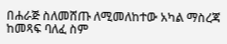በሐራጅ ስለመሸጡ ለሚመለከተው አካል ማስረጃ ከመጻፍ ባለፈ ስም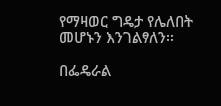የማዛወር ግዴታ የሌለበት መሆኑን እንገልፃለን፡፡

በፌዴራል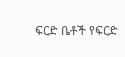ፍርድ ቤቶች የፍርድ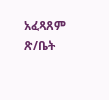አፈጻጸም ጽ/ቤት